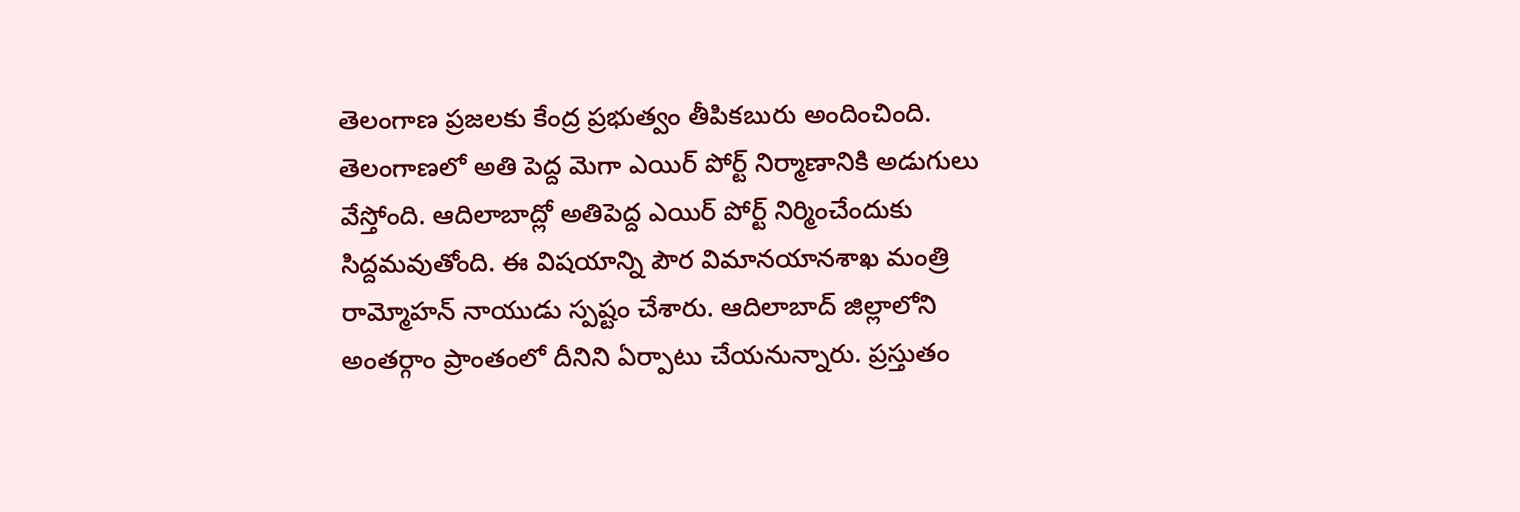తెలంగాణ ప్రజలకు కేంద్ర ప్రభుత్వం తీపికబురు అందించింది. తెలంగాణలో అతి పెద్ద మెగా ఎయిర్ పోర్ట్ నిర్మాణానికి అడుగులు వేస్తోంది. ఆదిలాబాద్లో అతిపెద్ద ఎయిర్ పోర్ట్ నిర్మించేందుకు సిద్దమవుతోంది. ఈ విషయాన్ని పౌర విమానయానశాఖ మంత్రి రామ్మోహన్ నాయుడు స్పష్టం చేశారు. ఆదిలాబాద్ జిల్లాలోని అంతర్గాం ప్రాంతంలో దీనిని ఏర్పాటు చేయనున్నారు. ప్రస్తుతం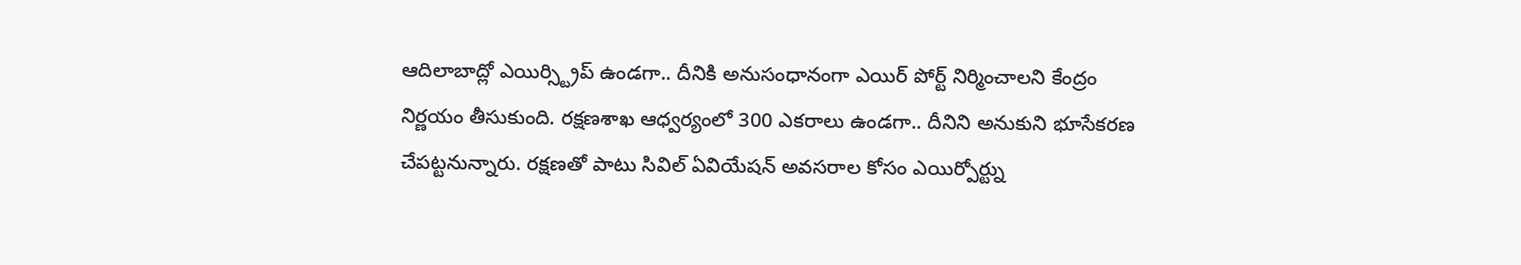ఆదిలాబాద్లో ఎయిర్స్ట్రిప్ ఉండగా.. దీనికి అనుసంధానంగా ఎయిర్ పోర్ట్ నిర్మించాలని కేంద్రం నిర్ణయం తీసుకుంది. రక్షణశాఖ ఆధ్వర్యంలో 300 ఎకరాలు ఉండగా.. దీనిని అనుకుని భూసేకరణ చేపట్టనున్నారు. రక్షణతో పాటు సివిల్ ఏవియేషన్ అవసరాల కోసం ఎయిర్పోర్ట్ను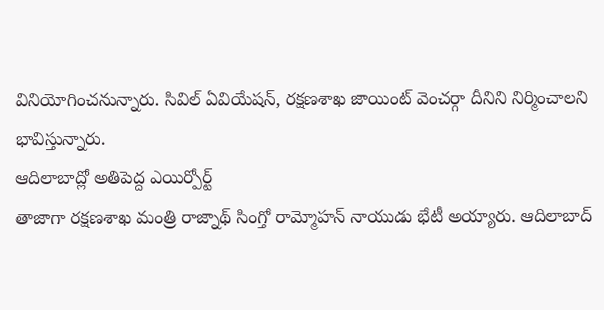వినియోగించనున్నారు. సివిల్ ఏవియేషన్, రక్షణశాఖ జాయింట్ వెంచర్గా దీనిని నిర్మించాలని భావిస్తున్నారు.
ఆదిలాబాద్లో అతిపెద్ద ఎయిర్పోర్ట్
తాజాగా రక్షణశాఖ మంత్రి రాజ్నాథ్ సింగ్తో రామ్మోహన్ నాయుడు భేటీ అయ్యారు. ఆదిలాబాద్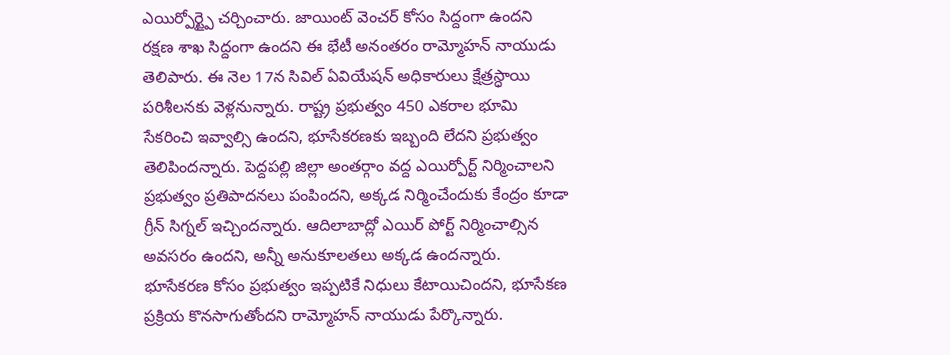ఎయిర్పోర్ట్పై చర్చించారు. జాయింట్ వెంచర్ కోసం సిద్దంగా ఉందని రక్షణ శాఖ సిద్దంగా ఉందని ఈ భేటీ అనంతరం రామ్మోహన్ నాయుడు తెలిపారు. ఈ నెల 17న సివిల్ ఏవియేషన్ అధికారులు క్షేత్రస్ధాయి పరిశీలనకు వెళ్లనున్నారు. రాష్ట్ర ప్రభుత్వం 450 ఎకరాల భూమి సేకరించి ఇవ్వాల్సి ఉందని, భూసేకరణకు ఇబ్బంది లేదని ప్రభుత్వం తెలిపిందన్నారు. పెద్దపల్లి జిల్లా అంతర్గాం వద్ద ఎయిర్పోర్ట్ నిర్మించాలని ప్రభుత్వం ప్రతిపాదనలు పంపిందని, అక్కడ నిర్మించేందుకు కేంద్రం కూడా గ్రీన్ సిగ్నల్ ఇచ్చిందన్నారు. ఆదిలాబాద్లో ఎయిర్ పోర్ట్ నిర్మించాల్సిన అవసరం ఉందని, అన్నీ అనుకూలతలు అక్కడ ఉందన్నారు. భూసేకరణ కోసం ప్రభుత్వం ఇప్పటికే నిధులు కేటాయిచిందని, భూసేకణ ప్రక్రియ కొనసాగుతోందని రామ్మోహన్ నాయుడు పేర్కొన్నారు.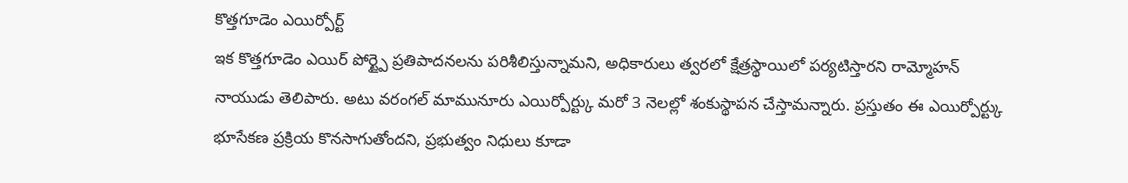కొత్తగూడెం ఎయిర్పోర్ట్
ఇక కొత్తగూడెం ఎయిర్ పోర్ట్పై ప్రతిపాదనలను పరిశీలిస్తున్నామని, అధికారులు త్వరలో క్షేత్రస్థాయిలో పర్యటిస్తారని రామ్మోహన్ నాయుడు తెలిపారు. అటు వరంగల్ మామునూరు ఎయిర్పోర్ట్కు మరో 3 నెలల్లో శంకుస్థాపన చేస్తామన్నారు. ప్రస్తుతం ఈ ఎయిర్పోర్ట్కు భూసేకణ ప్రక్రియ కొనసాగుతోందని, ప్రభుత్వం నిధులు కూడా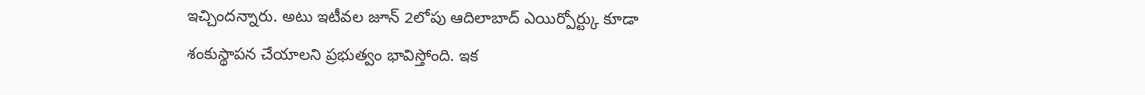ఇచ్చిందన్నారు. అటు ఇటీవల జూన్ 2లోపు ఆదిలాబాద్ ఎయిర్పోర్ట్కు కూడా శంకుస్థాపన చేయాలని ప్రభుత్వం భావిస్తోంది. ఇక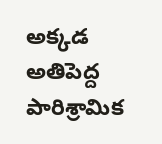అక్కడ అతిపెద్ద పారిశ్రామిక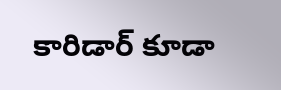కారిడార్ కూడా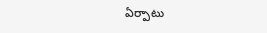ఏర్పాటు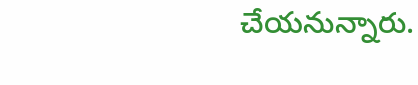చేయనున్నారు.